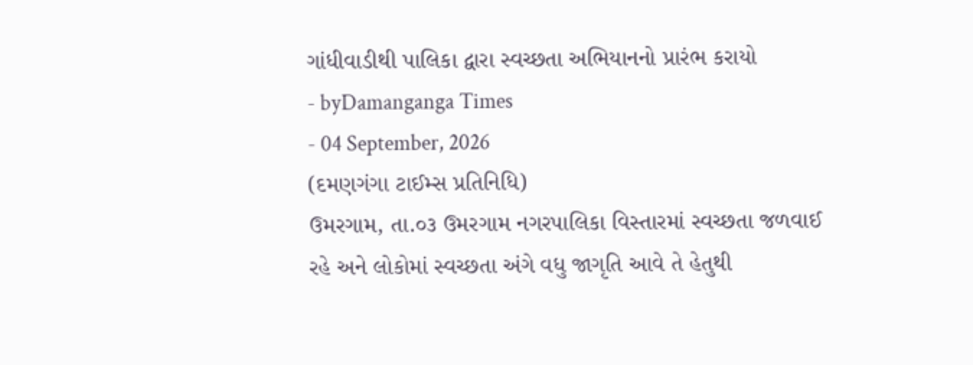ગાંધીવાડીથી પાલિકા દ્વારા સ્વચ્છતા અભિયાનનો પ્રારંભ કરાયો
- byDamanganga Times
- 04 September, 2026
(દમણગંગા ટાઈમ્સ પ્રતિનિધિ)
ઉમરગામ, તા.૦૩ ઉમરગામ નગરપાલિકા વિસ્તારમાં સ્વચ્છતા જળવાઈ રહે અને લોકોમાં સ્વચ્છતા અંગે વધુ જાગૃતિ આવે તે હેતુથી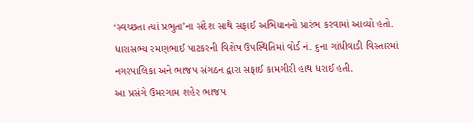‘સ્વચ્છતા ત્યાં પ્રભુતા’ના સંદેશ સાથે સફાઈ અભિયાનનો પ્રારંભ કરવામાં આવ્યો હતો. ધારાસભ્ય રમણભાઈ પાટકરની વિશેષ ઉપસ્થિતિમાં વોર્ડ નં. ૬ના ગાંધીવાડી વિસ્તારમાં નગરપાલિકા અને ભાજપ સંગઠન દ્વારા સફાઈ કામગીરી હાથ ધરાઈ હતી.
આ પ્રસંગે ઉમરગામ શહેર ભાજપ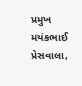પ્રમુખ મયંકભાઈ પ્રેસવાલા,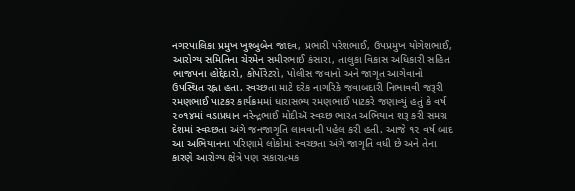નગરપાલિકા પ્રમુખ ખુશ્બુબેન જાદવ, પ્રભારી પરેશભાઈ, ઉપપ્રમુખ યોગેશભાઈ, આરોગ્ય સમિતિના ચેરમેન સમીરભાઈ કંસારા, તાલુકા વિકાસ અધિકારી સહિત ભાજપના હોદ્દેદારો, કોર્પોરેટરો, પોલીસ જવાનો અને જાગૃત આગેવાનો ઉપસ્થિત રહ્ના હતા. સ્વચ્છતા માટે દરેક નાગરિકે જવાબદારી નિભાવવી જરૂરી રમણભાઈ પાટકર કાર્યક્રમમાં ધારાસભ્ય રમણભાઈ પાટકરે જણાવ્યું હતું કે વર્ષ ૨૦૧૪માં વડાપ્રધાન નરેન્દ્રભાઈ મોદીઍ સ્વચ્છ ભારત અભિયાન શરૂ કરી સમગ્ર દેશમાં સ્વચ્છતા અંગે જનજાગૃતિ લાવવાની પહેલ કરી હતી. આજે ૧૨ વર્ષ બાદ આ અભિયાનના પરિણામે લોકોમાં સ્વચ્છતા અંગે જાગૃતિ વધી છે અને તેના કારણે આરોગ્ય ક્ષેત્રે પણ સકારાત્મક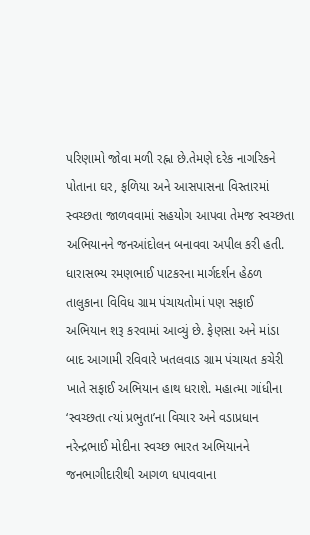પરિણામો જોવા મળી રહ્ના છે.તેમણે દરેક નાગરિકને પોતાના ઘર, ફળિયા અને આસપાસના વિસ્તારમાં સ્વચ્છતા જાળવવામાં સહયોગ આપવા તેમજ સ્વચ્છતા અભિયાનને જનઆંદોલન બનાવવા અપીલ કરી હતી. ધારાસભ્ય રમણભાઈ પાટકરના માર્ગદર્શન હેઠળ તાલુકાના વિવિધ ગ્રામ પંચાયતોમાં પણ સફાઈ અભિયાન શરૂ કરવામાં આવ્યું છે. ફેણસા અને માંડા બાદ આગામી રવિવારે ખતલવાડ ગ્રામ પંચાયત કચેરી ખાતે સફાઈ અભિયાન હાથ ધરાશે. મહાત્મા ગાંધીના ‘સ્વચ્છતા ત્યાં પ્રભુતા’ના વિચાર અને વડાપ્રધાન નરેન્દ્રભાઈ મોદીના સ્વચ્છ ભારત અભિયાનને જનભાગીદારીથી આગળ ધપાવવાના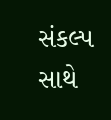સંકલ્પ સાથે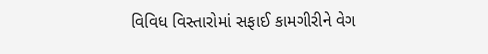વિવિધ વિસ્તારોમાં સફાઈ કામગીરીને વેગ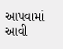આપવામાં આવી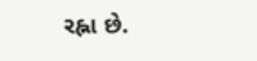રહ્ના છે.